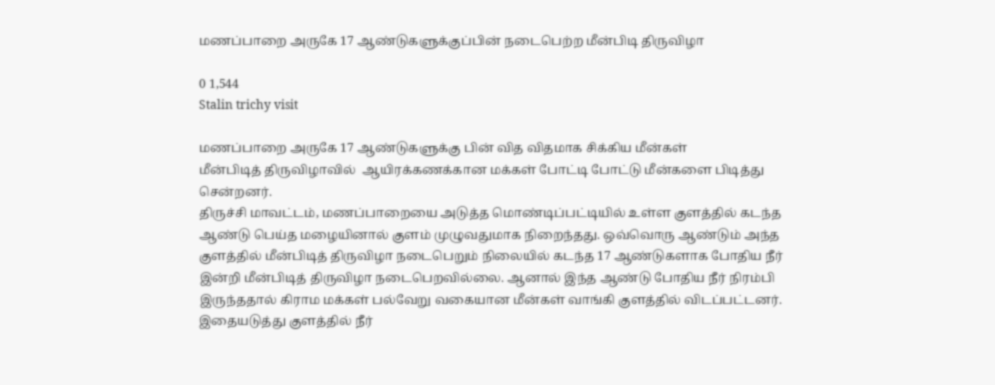மணப்பாறை அருகே 17 ஆண்டுகளுக்குப்பின் நடைபெற்ற மீன்பிடி திருவிழா

0 1,544
Stalin trichy visit

மணப்பாறை அருகே 17 ஆண்டுகளுக்கு பின் வித விதமாக சிக்கிய மீன்கள்
மீன்பிடித் திருவிழாவில்  ஆயிரக்கணக்கான மக்கள் போட்டி போட்டு மீன்களை பிடித்து சென்றனர்.
திருச்சி மாவட்டம், மணப்பாறையை அடுத்த மொண்டிப்பட்டியில் உள்ள குளத்தில் கடந்த ஆண்டு பெய்த மழையினால் குளம் முழுவதுமாக நிறைந்தது. ஒவ்வொரு ஆண்டும் அந்த குளத்தில் மீன்பிடித் திருவிழா நடைபெறும் நிலையில் கடந்த 17 ஆண்டுகளாக போதிய நீர் இன்றி மீன்பிடித் திருவிழா நடைபெறவில்லை. ஆனால் இந்த ஆண்டு போதிய நீர் நிரம்பி இருந்ததால் கிராம மக்கள் பல்வேறு வகையான மீன்கள் வாங்கி குளத்தில் விடப்பட்டனர். இதையடுத்து குளத்தில் நீர்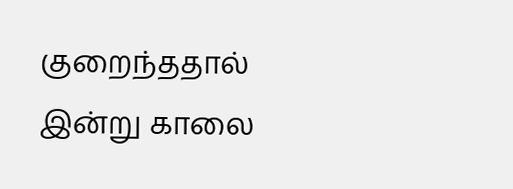குறைந்ததால் இன்று காலை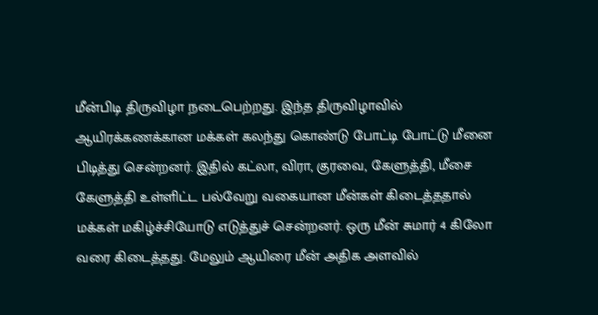மீன்பிடி திருவிழா நடைபெற்றது. இந்த திருவிழாவில் ஆயிரக்கணக்கான மக்கள் கலந்து கொண்டு போட்டி போட்டு மீனை பிடித்து சென்றனர். இதில் கட்லா, விரா, குரவை, கேளுத்தி, மீசை கேளுத்தி உள்ளிட்ட பல்வேறு வகையான மீன்கள் கிடைத்ததால் மக்கள் மகிழ்ச்சியோடு எடுத்துச் சென்றனர். ஒரு மீன் சுமார் 4 கிலோ வரை கிடைத்தது. மேலும் ஆயிரை மீன் அதிக அளவில்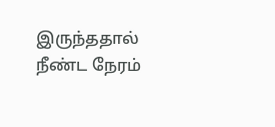இருந்ததால் நீண்ட நேரம்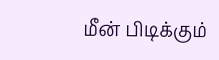மீன் பிடிக்கும்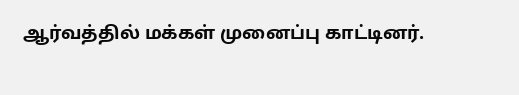ஆர்வத்தில் மக்கள் முனைப்பு காட்டினர்.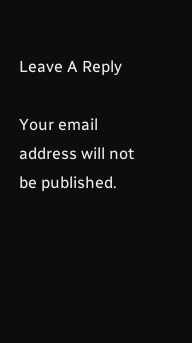Leave A Reply

Your email address will not be published.